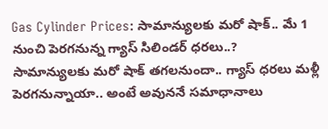Gas Cylinder Prices: సామాన్యులకు మరో షాక్.. మే 1 నుంచి పెరగనున్న గ్యాస్ సిలిండర్ ధరలు..?
సామాన్యులకు మరో షాక్ తగలనుందా.. గ్యాస్ ధరలు మళ్లీ పెరగనున్నాయా.. అంటే అవుననే సమాధానాలు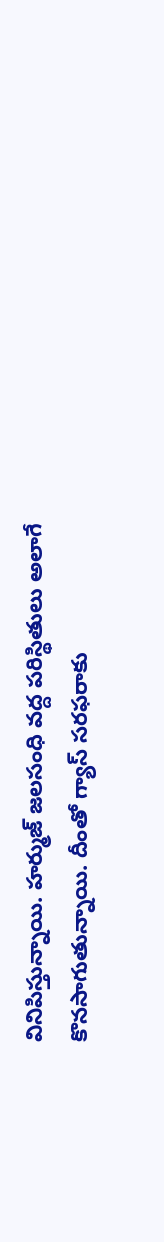వినిపిస్తున్నాయి. హర్ముజ్ జలసంధి వద్ద పరిస్థితులు అలాగే కొనసాగుతున్నాయి. దీంతో గ్యాస్ సరఫరాకు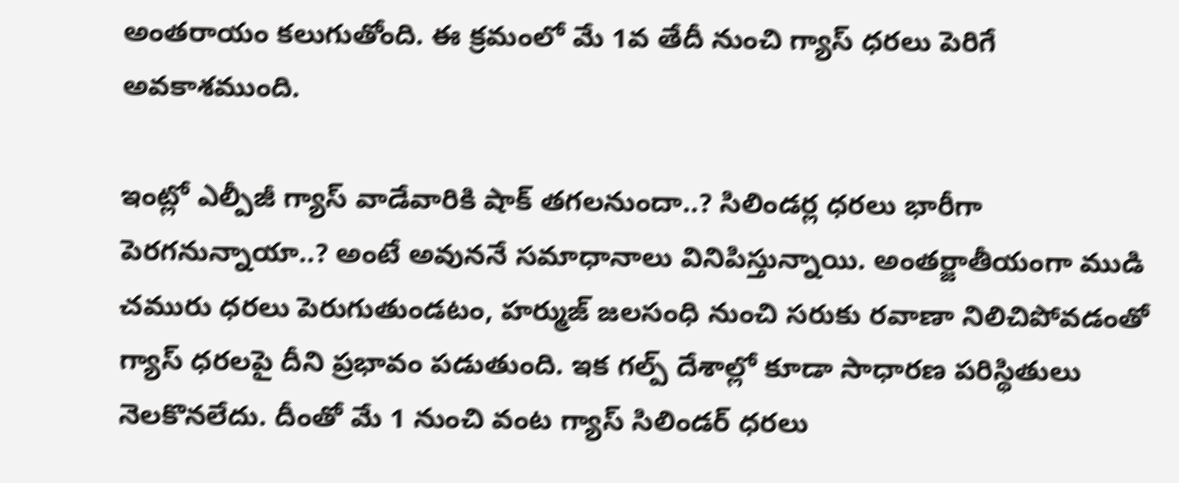అంతరాయం కలుగుతోంది. ఈ క్రమంలో మే 1వ తేదీ నుంచి గ్యాస్ ధరలు పెరిగే అవకాశముంది.

ఇంట్లో ఎల్పీజీ గ్యాస్ వాడేవారికి షాక్ తగలనుందా..? సిలిండర్ల ధరలు భారీగా పెరగనున్నాయా..? అంటే అవుననే సమాధానాలు వినిపిస్తున్నాయి. అంతర్జాతీయంగా ముడి చమురు ధరలు పెరుగుతుండటం, హర్ముజ్ జలసంధి నుంచి సరుకు రవాణా నిలిచిపోవడంతో గ్యాస్ ధరలపై దీని ప్రభావం పడుతుంది. ఇక గల్ప్ దేశాల్లో కూడా సాధారణ పరిస్థితులు నెలకొనలేదు. దీంతో మే 1 నుంచి వంట గ్యాస్ సిలిండర్ ధరలు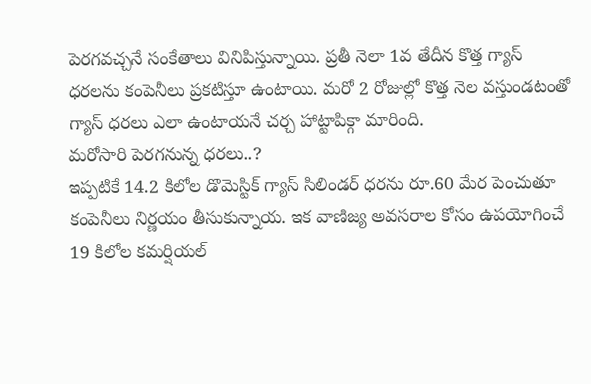పెరగవచ్చనే సంకేతాలు వినిపిస్తున్నాయి. ప్రతీ నెలా 1వ తేదీన కొత్త గ్యాస్ ధరలను కంపెనీలు ప్రకటిస్తూ ఉంటాయి. మరో 2 రోజుల్లో కొత్త నెల వస్తుండటంతో గ్యాస్ ధరలు ఎలా ఉంటాయనే చర్చ హాట్టాపిక్గా మారింది.
మరోసారి పెరగనున్న ధరలు..?
ఇప్పటికే 14.2 కిలోల డొమెస్టిక్ గ్యాస్ సిలిండర్ ధరను రూ.60 మేర పెంచుతూ కంపెనీలు నిర్ణయం తీసుకున్నాయ. ఇక వాణిజ్య అవసరాల కోసం ఉపయోగించే 19 కిలోల కమర్షియల్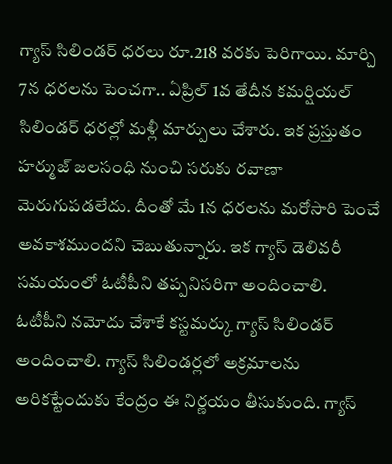గ్యాస్ సిలిండర్ ధరలు రూ.218 వరకు పెరిగాయి. మార్చి 7న ధరలను పెంచగా.. ఏప్రిల్ 1వ తేదీన కమర్షియల్ సిలిండర్ ధరల్లో మళ్లీ మార్పులు చేశారు. ఇక ప్రస్తుతం హర్ముజ్ జలసంధి నుంచి సరుకు రవాణా మెరుగుపడలేదు. దీంతో మే 1న ధరలను మరోసారి పెంచే అవకాశముందని చెబుతున్నారు. ఇక గ్యాస్ డెలివరీ సమయంలో ఓటీపీని తప్పనిసరిగా అందించాలి. ఓటీపీని నమోదు చేశాకే కస్టమర్కు గ్యాస్ సిలిండర్ అందించాలి. గ్యాస్ సిలిండర్లలో అక్రమాలను అరికట్టేందుకు కేంద్రం ఈ నిర్ణయం తీసుకుంది. గ్యాస్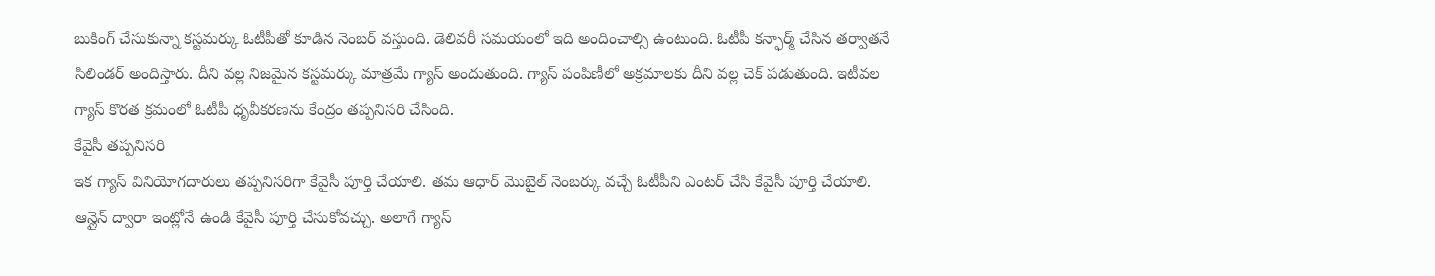బుకింగ్ చేసుకున్నా కస్టమర్కు ఓటీపీతో కూడిన నెంబర్ వస్తుంది. డెలివరీ సమయంలో ఇది అందించాల్సి ఉంటుంది. ఓటీపీ కన్ఫార్మ్ చేసిన తర్వాతనే సిలిండర్ అందిస్తారు. దీని వల్ల నిజమైన కస్టమర్కు మాత్రమే గ్యాస్ అందుతుంది. గ్యాస్ పంపిణీలో అక్రమాలకు దీని వల్ల చెక్ పడుతుంది. ఇటీవల గ్యాస్ కొరత క్రమంలో ఓటీపీ ధృవీకరణను కేంద్రం తప్పనిసరి చేసింది.
కేవైసీ తప్పనిసరి
ఇక గ్యాస్ వినియోగదారులు తప్పనిసరిగా కేవైసీ పూర్తి చేయాలి. తమ ఆధార్ మొబైల్ నెంబర్కు వచ్చే ఓటీపీని ఎంటర్ చేసి కేవైసీ పూర్తి చేయాలి. ఆన్లైన్ ద్వారా ఇంట్లోనే ఉండి కేవైసీ పూర్తి చేసుకోవచ్చు. అలాగే గ్యాస్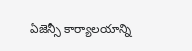ఏజెన్సీ కార్యాలయాన్ని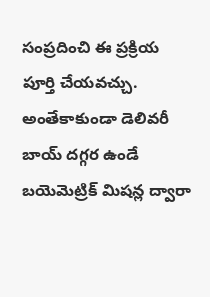సంప్రదించి ఈ ప్రక్రియ పూర్తి చేయవచ్చు. అంతేకాకుండా డెలివరీ బాయ్ దగ్గర ఉండే బయెమెట్రిక్ మిషన్ల ద్వారా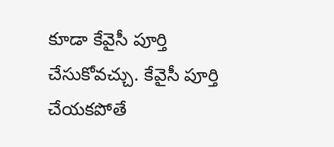కూడా కేవైసీ పూర్తి చేసుకోవచ్చు. కేవైసీ పూర్తి చేయకపోతే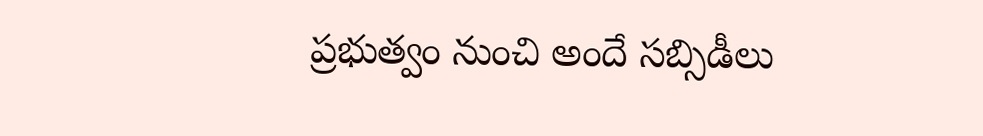ప్రభుత్వం నుంచి అందే సబ్సిడీలు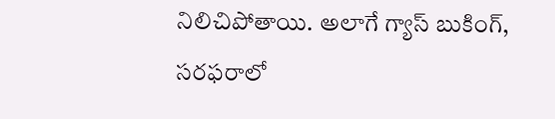నిలిచిపోతాయి. అలాగే గ్యాస్ బుకింగ్, సరఫరాలో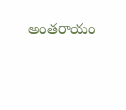అంతరాయం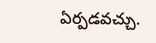ఏర్పడవచ్చు.